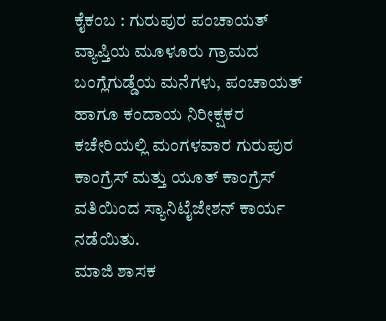ಕೈಕಂಬ : ಗುರುಪುರ ಪಂಚಾಯತ್ ವ್ಯಾಪ್ತಿಯ ಮೂಳೂರು ಗ್ರಾಮದ ಬಂಗ್ಲೆಗುಡ್ಡೆಯ ಮನೆಗಳು, ಪಂಚಾಯತ್ ಹಾಗೂ ಕಂದಾಯ ನಿರೀಕ್ಷಕರ ಕಚೇರಿಯಲ್ಲಿ ಮಂಗಳವಾರ ಗುರುಪುರ ಕಾಂಗ್ರೆಸ್ ಮತ್ತು ಯೂತ್ ಕಾಂಗ್ರೆಸ್ ವತಿಯಿಂದ ಸ್ಯಾನಿಟೈಜೇಶನ್ ಕಾರ್ಯ ನಡೆಯಿತು.
ಮಾಜಿ ಶಾಸಕ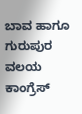ಬಾವ ಹಾಗೂ ಗುರುಪುರ ವಲಯ ಕಾಂಗ್ರೆಸ್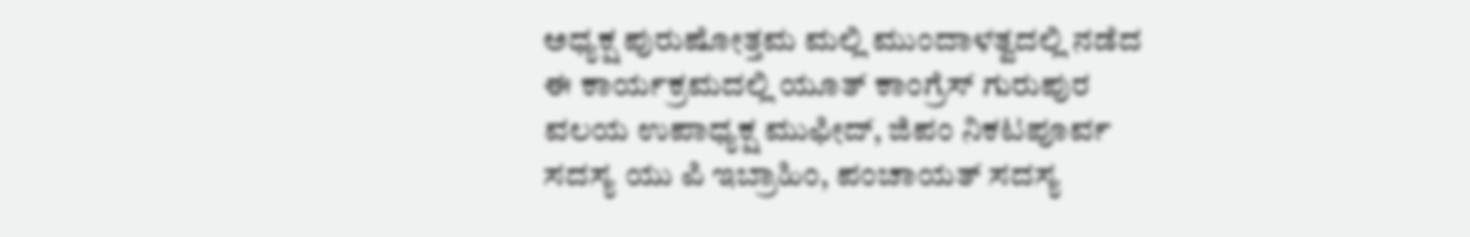ಅಧ್ಯಕ್ಷ ಪುರುಷೋತ್ತಮ ಮಲ್ಲಿ ಮುಂದಾಳತ್ವದಲ್ಲಿ ನಡೆದ ಈ ಕಾರ್ಯಕ್ರಮದಲ್ಲಿ ಯೂತ್ ಕಾಂಗ್ರೆಸ್ ಗುರುಪುರ ವಲಯ ಉಪಾಧ್ಯಕ್ಷ ಮುಫೀದ್, ಜಿಪಂ ನಿಕಟಪೂರ್ವ ಸದಸ್ಯ ಯು ಪಿ ಇಬ್ರಾಹಿಂ, ಪಂಚಾಯತ್ ಸದಸ್ಯ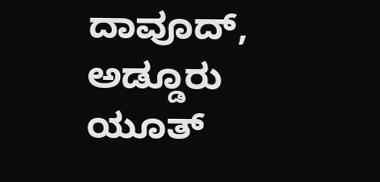ದಾವೂದ್, ಅಡ್ಡೂರು ಯೂತ್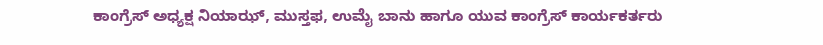ಕಾಂಗ್ರೆಸ್ ಅಧ್ಯಕ್ಷ ನಿಯಾಝ್, ಮುಸ್ತಫ, ಉಮೈ ಬಾನು ಹಾಗೂ ಯುವ ಕಾಂಗ್ರೆಸ್ ಕಾರ್ಯಕರ್ತರು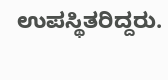ಉಪಸ್ಥಿತರಿದ್ದರು.